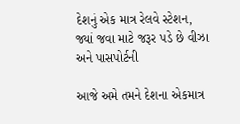દેશનું એક માત્ર રેલવે સ્ટેશન, જ્યાં જવા માટે જરૂર પડે છે વીઝા અને પાસપોર્ટની

આજે અમે તમને દેશના એકમાત્ર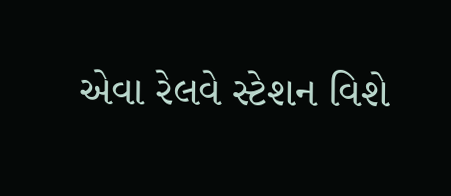એવા રેલવે સ્ટેશન વિશે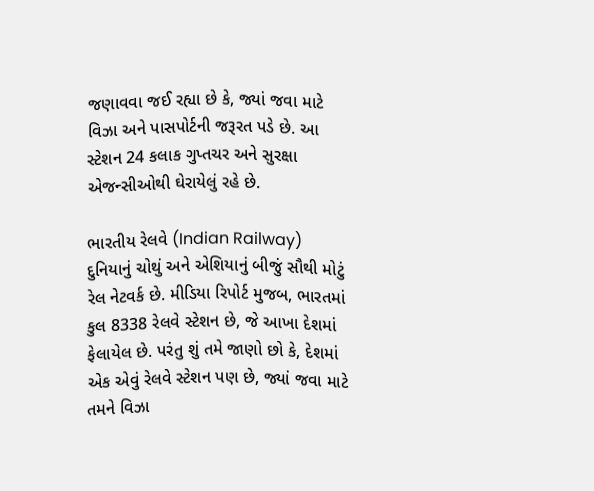જણાવવા જઈ રહ્યા છે કે, જ્યાં જવા માટે વિઝા અને પાસપોર્ટની જરૂરત પડે છે. આ સ્ટેશન 24 કલાક ગુપ્તચર અને સુરક્ષા એજન્સીઓથી ઘેરાયેલું રહે છે.

ભારતીય રેલવે (Indian Railway) દુનિયાનું ચોથું અને એશિયાનું બીજું સૌથી મોટું રેલ નેટવર્ક છે. મીડિયા રિપોર્ટ મુજબ, ભારતમાં કુલ 8338 રેલવે સ્ટેશન છે, જે આખા દેશમાં ફેલાયેલ છે. પરંતુ શું તમે જાણો છો કે, દેશમાં એક એવું રેલવે સ્ટેશન પણ છે, જ્યાં જવા માટે તમને વિઝા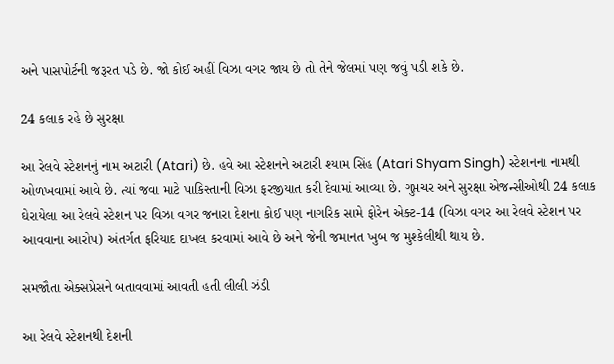અને પાસપોર્ટની જરૂરત પડે છે. જો કોઈ અહીં વિઝા વગર જાય છે તો તેને જેલમાં પણ જવું પડી શકે છે.

24 કલાક રહે છે સુરક્ષા

આ રેલવે સ્ટેશનનું નામ અટારી (Atari) છે. હવે આ સ્ટેશનને અટારી શ્યામ સિંહ (Atari Shyam Singh) સ્ટેશનના નામથી ઓળખવામાં આવે છે. ત્યાં જવા માટે પાકિસ્તાની વિઝા ફરજીયાત કરી દેવામાં આવ્યા છે. ગુપ્તચર અને સુરક્ષા એજન્સીઓથી 24 કલાક ઘેરાયેલા આ રેલવે સ્ટેશન પર વિઝા વગર જનારા દેશના કોઈ પણ નાગરિક સામે ફોરેન એક્ટ-14 (વિઝા વગર આ રેલવે સ્ટેશન પર આવવાના આરોપ) અંતર્ગત ફરિયાદ દાખલ કરવામાં આવે છે અને જેની જમાનત ખુબ જ મુશ્કેલીથી થાય છે.

સમજૌતા એક્સપ્રેસને બતાવવામાં આવતી હતી લીલી ઝંડી

આ રેલવે સ્ટેશનથી દેશની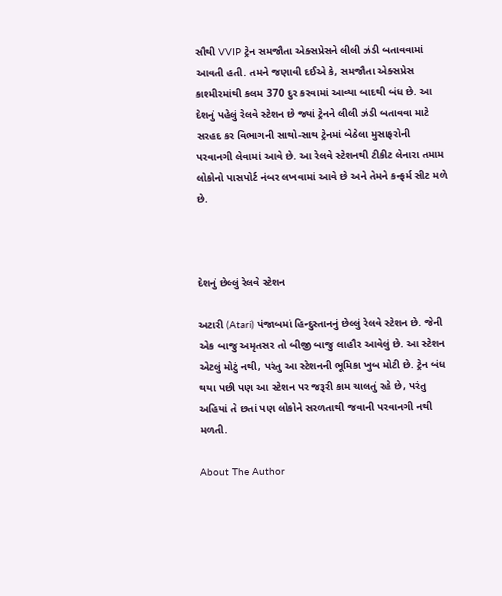સૌથી VVIP ટ્રેન સમજૌતા એક્સપ્રેસને લીલી ઝંડી બતાવવામાં આવતી હતી. તમને જણાવી દઈએ કે, સમજૌતા એક્સપ્રેસ કાશ્મીરમાંથી કલમ 370 દુર કરવામાં આવ્યા બાદથી બંધ છે. આ દેશનું પહેલું રેલવે સ્ટેશન છે જ્યાં ટ્રેનને લીલી ઝંડી બતાવવા માટે સરહદ કર વિભાગની સાથો-સાથ ટ્રેનમાં બેઠેલા મુસાફરોની પરવાનગી લેવામાં આવે છે. આ રેલવે સ્ટેશનથી ટીકીટ લેનારા તમામ લોકોનો પાસપોર્ટ નંબર લખવામાં આવે છે અને તેમને કન્ફર્મ સીટ મળે છે.



દેશનું છેલ્લું રેલવે સ્ટેશન

અટારી (Atari) પંજાબમાં હિન્દુસ્તાનનું છેલ્લું રેલવે સ્ટેશન છે. જેની એક બાજુ અમૃતસર તો બીજી બાજુ લાહૌર આવેલું છે. આ સ્ટેશન એટલું મોટું નથી, પરંતુ આ સ્ટેશનની ભૂમિકા ખુબ મોટી છે. ટ્રેન બંધ થયા પછી પણ આ સ્ટેશન પર જરૂરી કામ ચાલતું રહે છે, પરંતુ અહિયાં તે છતાં પણ લોકોને સરળતાથી જવાની પરવાનગી નથી મળતી.

About The Author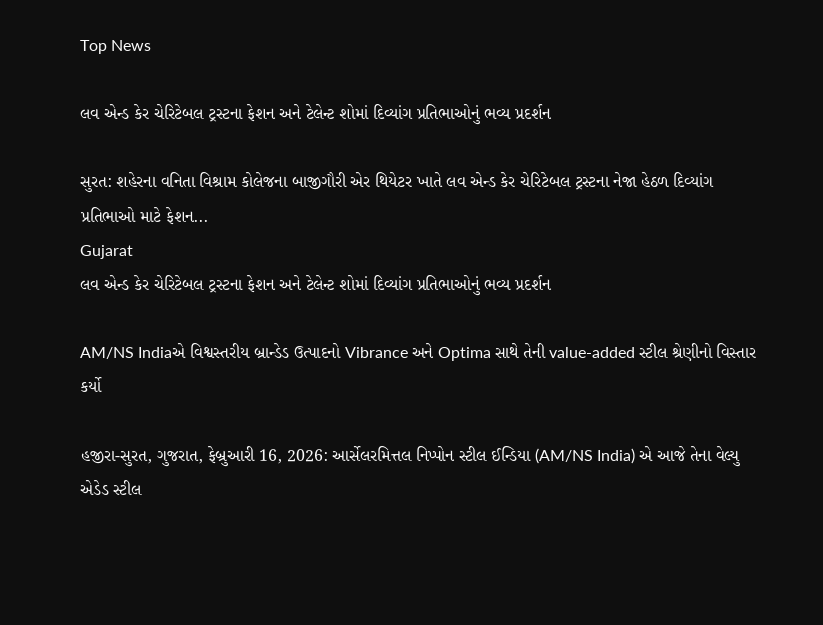Top News

લવ એન્ડ કેર ચેરિટેબલ ટ્રસ્ટના ફેશન અને ટેલેન્ટ શોમાં દિવ્યાંગ પ્રતિભાઓનું ભવ્ય પ્રદર્શન

સુરત: શહેરના વનિતા વિશ્રામ કોલેજના બાજીગૌરી એર થિયેટર ખાતે લવ એન્ડ કેર ચેરિટેબલ ટ્રસ્ટના નેજા હેઠળ દિવ્યાંગ પ્રતિભાઓ માટે ફેશન...
Gujarat
લવ એન્ડ કેર ચેરિટેબલ ટ્રસ્ટના ફેશન અને ટેલેન્ટ શોમાં દિવ્યાંગ પ્રતિભાઓનું ભવ્ય પ્રદર્શન

AM/NS Indiaએ વિશ્વસ્તરીય બ્રાન્ડેડ ઉત્પાદનો Vibrance અને Optima સાથે તેની value-added સ્ટીલ શ્રેણીનો વિસ્તાર કર્યો

હજીરા-સુરત, ગુજરાત, ફેબ્રુઆરી 16, 2026: આર્સેલરમિત્તલ નિપ્પોન સ્ટીલ ઈન્ડિયા (AM/NS India) એ આજે તેના વેલ્યુ એડેડ સ્ટીલ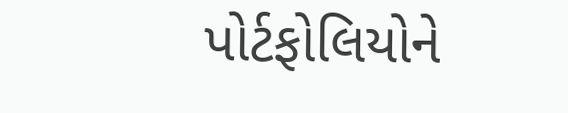પોર્ટફોલિયોને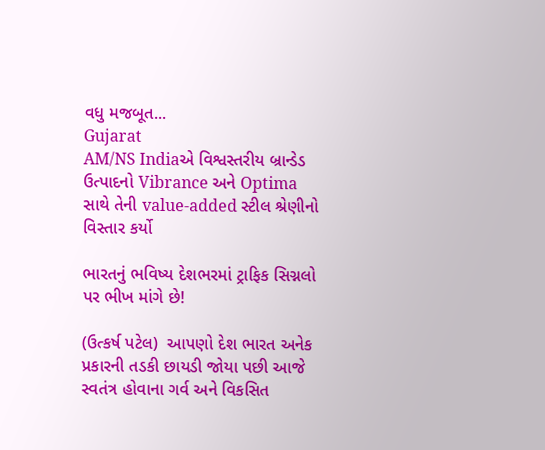વધુ મજબૂત...
Gujarat
AM/NS Indiaએ વિશ્વસ્તરીય બ્રાન્ડેડ ઉત્પાદનો Vibrance અને Optima સાથે તેની value-added સ્ટીલ શ્રેણીનો વિસ્તાર કર્યો

ભારતનું ભવિષ્ય દેશભરમાં ટ્રાફિક સિગ્નલો પર ભીખ માંગે છે!

(ઉત્કર્ષ પટેલ)  આપણો દેશ ભારત અનેક પ્રકારની તડકી છાયડી જોયા પછી આજે સ્વતંત્ર હોવાના ગર્વ અને વિકસિત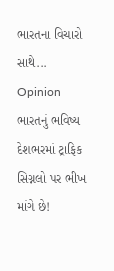ભારતના વિચારો સાથે...
Opinion
ભારતનું ભવિષ્ય દેશભરમાં ટ્રાફિક સિગ્નલો પર ભીખ માંગે છે!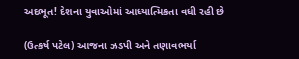અદભૂત! દેશના યુવાઓમાં આધ્યાત્મિકતા વધી રહી છે

(ઉત્કર્ષ પટેલ) આજના ઝડપી અને તણાવભર્યા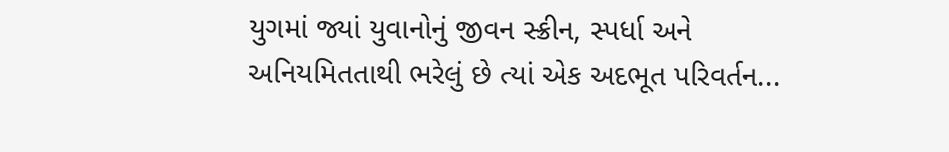યુગમાં જ્યાં યુવાનોનું જીવન સ્ક્રીન, સ્પર્ધા અને અનિયમિતતાથી ભરેલું છે ત્યાં એક અદભૂત પરિવર્તન...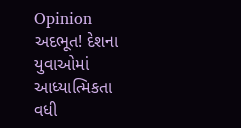Opinion
અદભૂત! દેશના યુવાઓમાં આધ્યાત્મિકતા વધી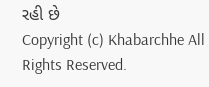રહી છે
Copyright (c) Khabarchhe All Rights Reserved.